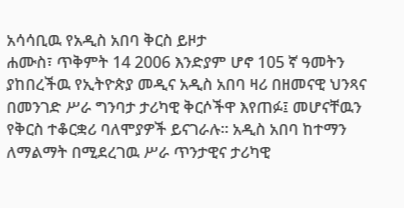አሳሳቢዉ የአዲስ አበባ ቅርስ ይዞታ
ሐሙስ፣ ጥቅምት 14 2006 እንድያም ሆኖ 105 ኛ ዓመትን ያከበረችዉ የኢትዮጵያ መዲና አዲስ አበባ ዛሪ በዘመናዊ ህንጻና በመንገድ ሥራ ግንባታ ታሪካዊ ቅርሶችዋ እየጠፉ፤ መሆናቸዉን የቅርስ ተቆርቋሪ ባለሞያዎች ይናገራሉ። አዲስ አበባ ከተማን ለማልማት በሚደረገዉ ሥራ ጥንታዊና ታሪካዊ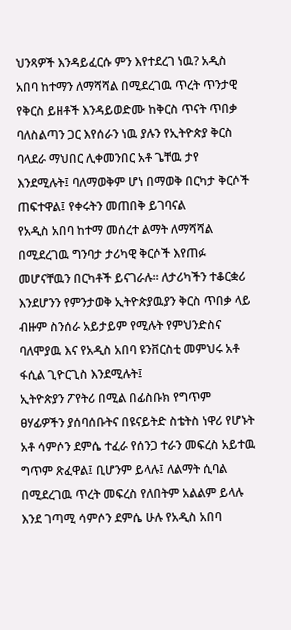ህንጻዎች እንዳይፈርሱ ምን እየተደረገ ነዉ? አዲስ አበባ ከተማን ለማሻሻል በሚደረገዉ ጥረት ጥንታዊ የቅርስ ይዘቶች እንዳይወድሙ ከቅርስ ጥናት ጥበቃ ባለስልጣን ጋር እየሰራን ነዉ ያሉን የኢትዮጵያ ቅርስ ባላደራ ማህበር ሊቀመንበር አቶ ጌቸዉ ታየ እንደሚሉት፤ ባለማወቅም ሆነ በማወቅ በርካታ ቅርሶች ጠፍተዋል፤ የቀሩትን መጠበቅ ይገባናል
የአዲስ አበባ ከተማ መሰረተ ልማት ለማሻሻል በሚደረገዉ ግንባታ ታሪካዊ ቅርሶች እየጠፉ መሆናቸዉን በርካቶች ይናገራሉ። ለታሪካችን ተቆርቋሪ እንደሆንን የምንታወቅ ኢትዮጵያዉያን ቅርስ ጥበቃ ላይ ብዙም ስንሰራ አይታይም የሚሉት የምህንድስና ባለሞያዉ እና የአዲስ አበባ ዩንቨርስቲ መምህሩ አቶ ፋሲል ጊዮርጊስ እንደሚሉት፤
ኢትዮጵያን ፖየትሪ በሚል በፊስቡክ የግጥም ፀሃፊዎችን ያሰባሰቡትና በዩናይትድ ስቴትስ ነዋሪ የሆኑት አቶ ሳምሶን ደምሴ ተፈራ የሰንጋ ተራን መፍረስ አይተዉ ግጥም ጽፈዋል፤ ቢሆንም ይላሉ፤ ለልማት ሲባል በሚደረገዉ ጥረት መፍረስ የለበትም አልልም ይላሉ
እንደ ገጣሚ ሳምሶን ደምሴ ሁሉ የአዲስ አበባ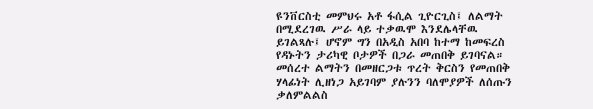ዩንቨርስቲ መምህሩ አቶ ፋሲል ጊዮርጊስ፤ ለልማት በሚደረገዉ ሥራ ላይ ተቃዉሞ እንደሌላቸዉ ይገልጻሉ፤ ሆኖም ግን በአዲስ አበባ ከተማ ከመፍረስ የዳኑትን ታሪካዊ ቦታዎች በጋራ መጠበቅ ይገባናል።
መሰረተ ልማትን በመዘርጋቱ ጥረት ቅርስን የመጠበቅ ሃላፊነት ሊዘነጋ አይገባም ያሉንን ባለሞያዎች ለሰጡን ቃለምልልስ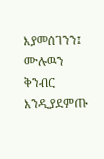እያመሰገንን፤ ሙሉዉን ቅንብር እንዲያደምጡ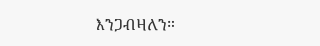እንጋብዛለን።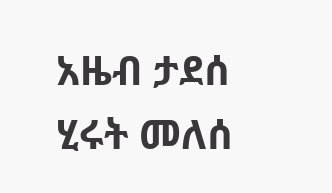አዜብ ታደሰ
ሂሩት መለሰ